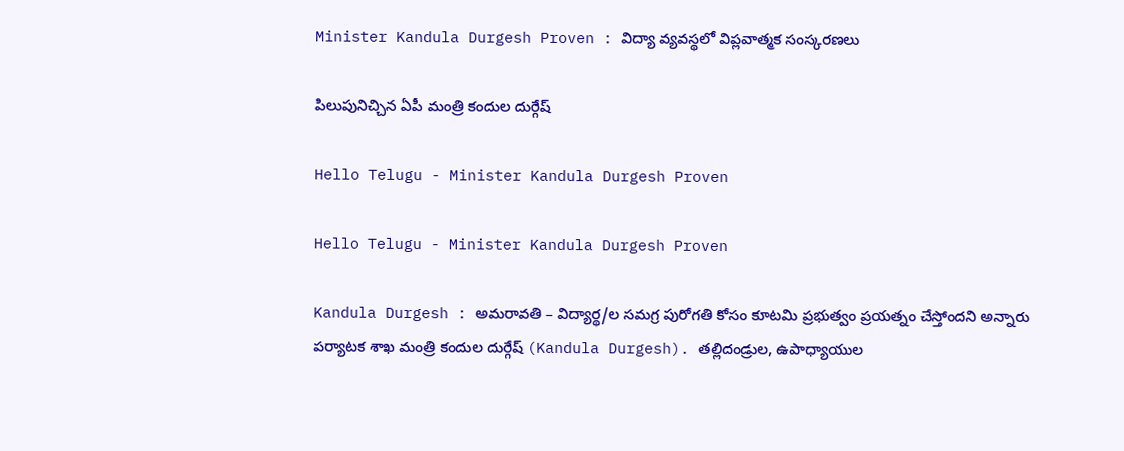Minister Kandula Durgesh Proven : విద్యా వ్య‌వ‌స్థ‌లో విప్ల‌వాత్మ‌క సంస్క‌ర‌ణ‌లు

పిలుపునిచ్చిన ఏపీ మంత్రి కందుల దుర్గేష్

Hello Telugu - Minister Kandula Durgesh Proven

Hello Telugu - Minister Kandula Durgesh Proven

Kandula Durgesh : అమ‌రావ‌తి – విద్యార్థ‌/ల స‌మ‌గ్ర పురోగ‌తి కోసం కూటమి ప్ర‌భుత్వం ప్ర‌య‌త్నం చేస్తోంద‌ని అన్నారు ప‌ర్యాటక శాఖ మంత్రి కందుల దుర్గేష్ (Kandula Durgesh). తల్లిదండ్రుల, ఉపాధ్యాయుల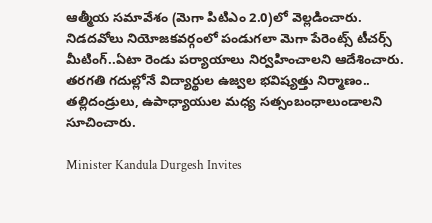ఆత్మీయ సమావేశం (మెగా పిటిఎం 2.0)లో వెల్ల‌డించారు. నిడదవోలు నియోజకవర్గంలో పండుగలా మెగా పేరెంట్స్‌ టీచర్స్ మీటింగ్‌..ఏటా రెండు పర్యాయాలు నిర్వహించాలని ఆదేశించారు. తరగతి గదుల్లోనే విద్యార్థుల ఉజ్వల భవిష్యత్తు నిర్మాణం.. తల్లిదండ్రులు, ఉపాధ్యాయుల మధ్య సత్సంబంధాలుండాలని సూచించారు.

Minister Kandula Durgesh Invites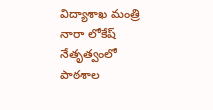విద్యాశాఖ మంత్రి నారా లోకేష్ నేతృత్వంలో పాఠశాల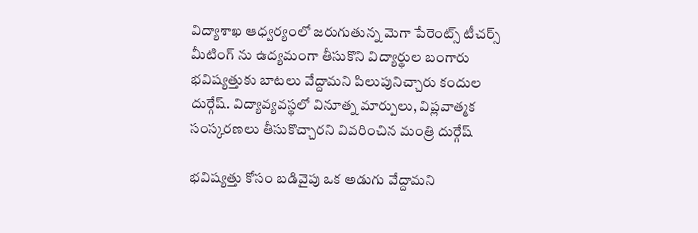విద్యాశాఖ ఆధ్వర్యంలో జరుగుతున్న మెగా పేరెంట్స్‌ టీచర్స్ మీటింగ్‌ ను ఉద్యమంగా తీసుకొని విద్యార్థుల బంగారు భవిష్యత్తుకు బాటలు వేద్దామని పిలుపునిచ్చారు కందుల దుర్గేష్. విద్యావ్యవస్థలో వినూత్న మార్పులు, విప్లవాత్మక సంస్కరణలు తీసుకొచ్చారని వివరించిన మంత్రి దుర్గేష్

భవిష్యత్తు కోసం బడివైపు ఒక అడుగు వేద్దామని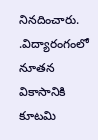నినదించారు. .విద్యారంగంలో నూతన వికాసానికి కూటమి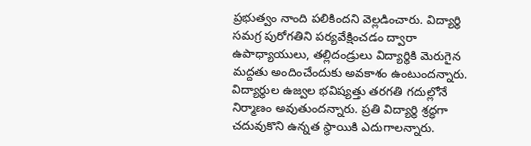ప్రభుత్వం నాంది పలికిందని వెల్లడించారు. విద్యార్థి సమగ్ర పురోగతిని పర్యవేక్షించడం ద్వారా ఉపాధ్యాయులు, తల్లిదండ్రులు విద్యార్థికి మెరుగైన మద్దతు అందించేందుకు అవకాశం ఉంటుందన్నారు. విద్యార్థుల ఉజ్వల భవిష్యత్తు తరగతి గదుల్లోనే నిర్మాణం అవుతుందన్నారు. ప్రతి విద్యార్థి శ్రద్ధగా చదువుకొని ఉన్నత స్థాయికి ఎదుగాలన్నారు.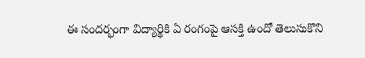ఈ సందర్భంగా విద్యార్థికి ఏ రంగంపై ఆసక్తి ఉందో తెలుసుకొని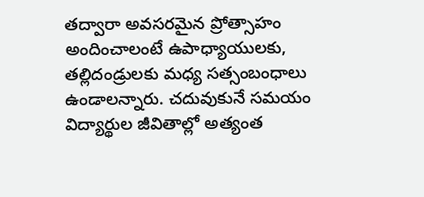తద్వారా అవసరమైన ప్రోత్సాహం అందించాలంటే ఉపాధ్యాయులకు, తల్లిదండ్రులకు మధ్య సత్సంబంధాలు ఉండాలన్నారు. చ‌దువుకునే స‌మ‌యం విద్యార్థుల జీవితాల్లో అత్యంత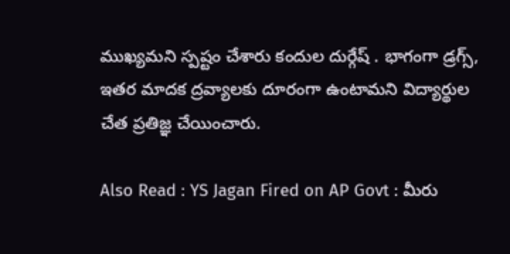ముఖ్య‌మ‌ని స్ప‌ష్టం చేశారు కందుల దుర్గేష్ . భాగంగా డ్రగ్స్, ఇతర మాదక ద్రవ్యాలకు దూరంగా ఉంటామని విద్యార్థుల చేత ప్రతిజ్ఞ చేయించారు.

Also Read : YS Jagan Fired on AP Govt : మీరు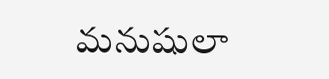మ‌నుషులా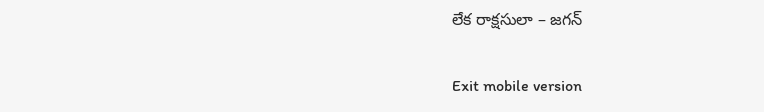లేక రాక్ష‌సులా – జ‌గ‌న్

Exit mobile version